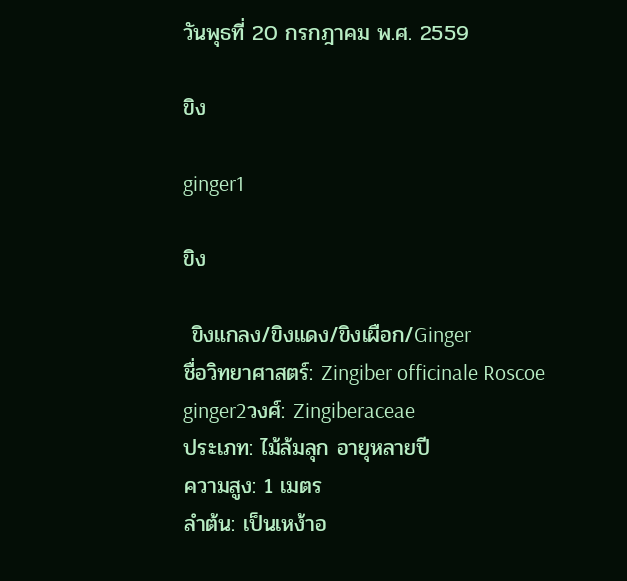วันพุธที่ 20 กรกฎาคม พ.ศ. 2559

ขิง

ginger1

ขิง

 ขิงแกลง/ขิงแดง/ขิงเผือก/Ginger
ชื่อวิทยาศาสตร์: Zingiber officinale Roscoe
ginger2วงศ์: Zingiberaceae
ประเภท: ไม้ล้มลุก อายุหลายปี
ความสูง: 1 เมตร
ลำต้น: เป็นเหง้าอ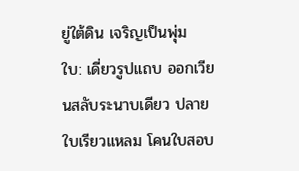ยู่ใต้ดิน เจริญเป็นพุ่ม
ใบ: เดี่ยวรูปแถบ ออกเวียนสลับระนาบเดียว ปลายใบเรียวแหลม โคนใบสอบ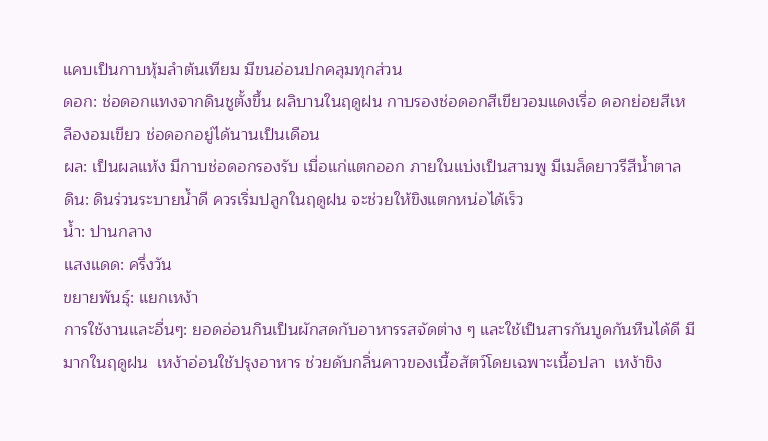แคบเป็นกาบหุ้มลำต้นเทียม มีขนอ่อนปกคลุมทุกส่วน
ดอก: ช่อดอกแทงจากดินชูตั้งขึ้น ผลิบานในฤดูฝน กาบรองช่อดอกสีเขียวอมแดงเรื่อ ดอกย่อยสีเหลืองอมเขียว ช่อดอกอยู่ได้นานเป็นเดือน
ผล: เป็นผลแห้ง มีกาบช่อดอกรองรับ เมื่อแก่แตกออก ภายในแบ่งเป็นสามพู มีเมล็ดยาวรีสีน้ำตาล
ดิน: ดินร่วนระบายน้ำดี ควรเริ่มปลูกในฤดูฝน จะช่วยให้ขิงแตกหน่อได้เร็ว
น้ำ: ปานกลาง
แสงแดด: ครึ่งวัน
ขยายพันธุ์: แยกเหง้า
การใช้งานและอื่นๆ: ยอดอ่อนกินเป็นผักสดกับอาหารรสจัดต่าง ๆ และใช้เป็นสารกันบูดกันหืนได้ดี มีมากในฤดูฝน  เหง้าอ่อนใช้ปรุงอาหาร ช่วยดับกลิ่นคาวของเนื้อสัตว์โดยเฉพาะเนื้อปลา  เหง้าขิง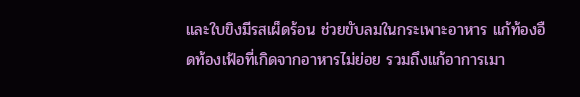และใบขิงมีรสเผ็ดร้อน ช่วยขับลมในกระเพาะอาหาร แก้ท้องอืดท้องเฟ้อที่เกิดจากอาหารไม่ย่อย รวมถึงแก้อาการเมา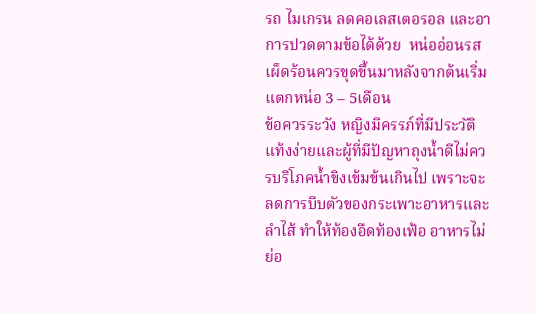รถ ไมเกรน ลดคอเลสเตอรอล และอาการปวดตามข้อได้ด้วย  หน่ออ่อนรสเผ็ดร้อนควรขุดขึ้นมาหลังจากต้นเริ่มแตกหน่อ 3 – 5เดือน
ข้อควรระวัง หญิงมีครรภ์ที่มีประวัติแท้งง่ายและผู้ที่มีปัญหาถุงน้ำดีไม่ควรบริโภคน้ำขิงเข้มข้นเกินไป เพราะจะลดการบีบตัวของกระเพาะอาหารและลำไส้ ทำให้ท้องอืดท้องเฟ้อ อาหารไม่ย่อ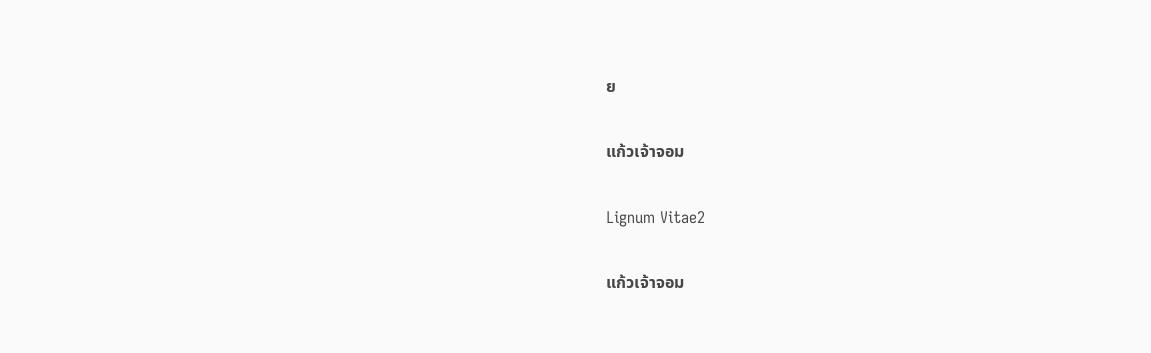ย

แก้วเจ้าจอม

Lignum Vitae2

แก้วเจ้าจอม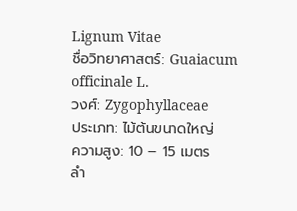Lignum Vitae
ชื่อวิทยาศาสตร์: Guaiacum officinale L.
วงศ์: Zygophyllaceae
ประเภท: ไม้ต้นขนาดใหญ่
ความสูง: 10 – 15 เมตร
ลำ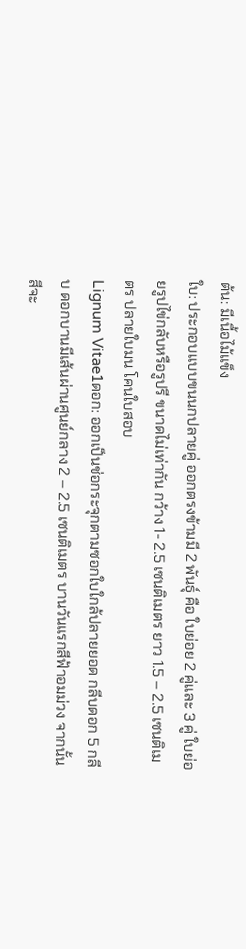ต้น: มีเนื้อไม้แข็ง
ใบ: ประกอบแบบขนนกปลายคู่ ออกตรงข้ามมี 2 พันธุ์ คือ ใบย่อย 2 คู่และ 3 คู่ ใบย่อยรูปไข่กลับหรือรูปรี ขนาดไม่เท่ากัน กว้าง 1- 2.5 เซนติเมตร ยาว 1.5 – 2.5 เซนติเมตร ปลายใบมน โคนใบสอบ
Lignum Vitae1ดอก: ออกเป็นช่อกระจุกตามซอกใบใกล้ปลายยอด กลีบดอก 5 กลีบ ดอกบานมีเส้นผ่านศูนย์กลาง 2 – 2.5 เซนติเมตร บานวันแรกสีฟ้าอมม่วง จากนั้นสีจะ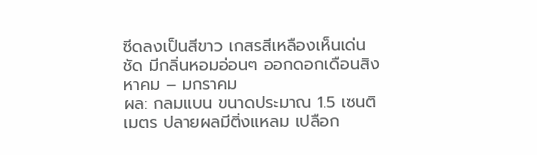ซีดลงเป็นสีขาว เกสรสีเหลืองเห็นเด่นชัด มีกลิ่นหอมอ่อนๆ ออกดอกเดือนสิงหาคม – มกราคม
ผล: กลมแบน ขนาดประมาณ 1.5 เซนติเมตร ปลายผลมีติ่งแหลม เปลือก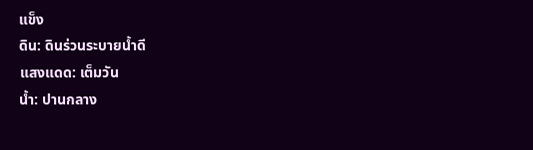แข็ง
ดิน: ดินร่วนระบายน้ำดี
แสงแดด: เต็มวัน
น้ำ: ปานกลาง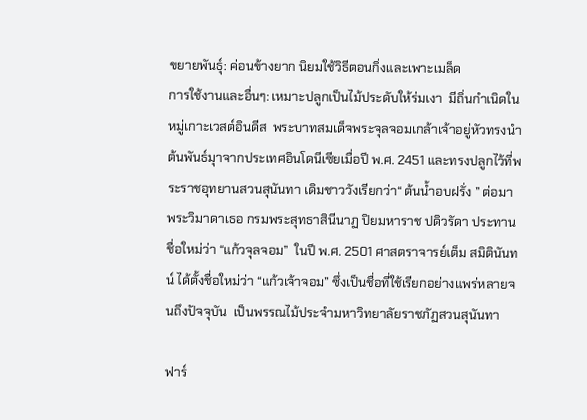ขยายพันธุ์: ค่อนข้างยาก นิยมใช้วิธีตอนกิ่งและเพาะเมล็ด
การใช้งานและอื่นๆ: เหมาะปลูกเป็นไม้ประดับให้ร่มเงา  มีถิ่นกำเนิดในหมู่เกาะเวสต์อินดีส  พระบาทสมเด็จพระจุลจอมเกล้าเจ้าอยู่หัวทรงนำต้นพันธ์มุาจากประเทศอินโดนีเซียเมื่อปี พ.ศ. 2451 และทรงปลูกไว้ที่พระราชอุทยานสวนสุนันทา เดิมชาววังเรียกว่า“ ต้นน้ำอบฝรั่ง ” ต่อมาพระวิมาดาเธอ กรมพระสุทธาสินีนาฏ ปิยมหาราช ปดิวรัดา ประทานชื่อใหม่ว่า “แก้วจุลจอม”  ในปี พ.ศ. 2501 ศาสตราจารย์เต็ม สมิตินันทน์ ได้ตั้งชื่อใหม่ว่า “แก้วเจ้าจอม” ซึ่งเป็นชื่อที่ใช้เรียกอย่างแพร่หลายจนถึงปัจจุบัน  เป็นพรรณไม้ประจำมหาวิทยาลัยราชภัฏสวนสุนันทา

ฟาร์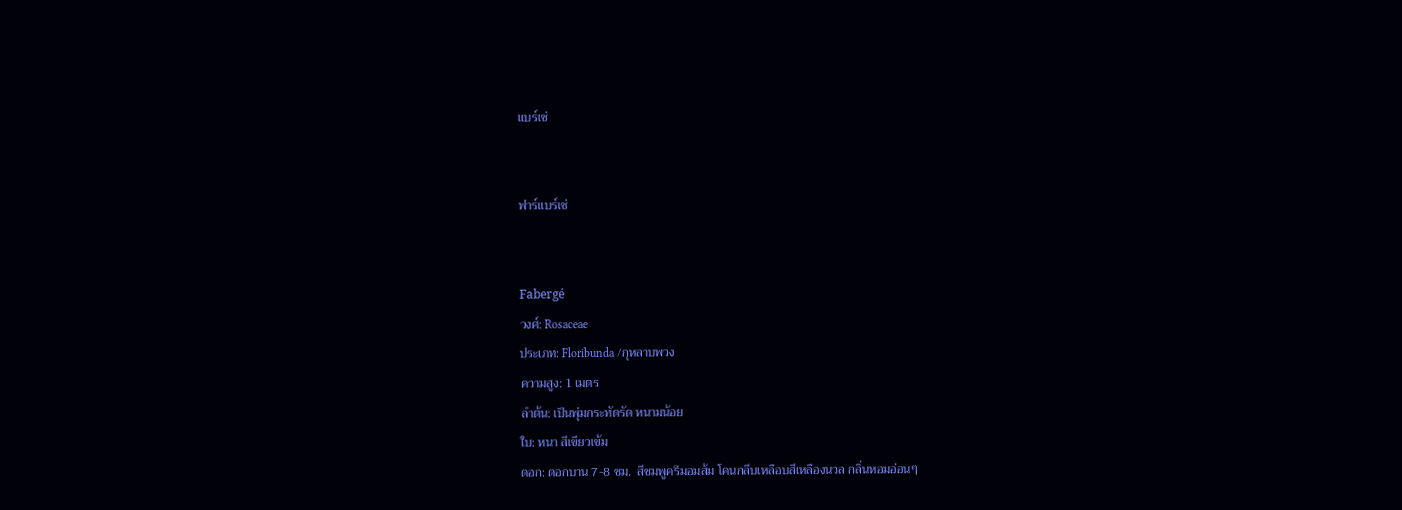แบร์เช่


ฟาร์แบร์เช่


Fabergé
วงศ์: Rosaceae
ประเภท: Floribunda /กุหลาบพวง
ความสูง: 1 เมตร
ลำต้น: เป็นพุ่มกระทัดรัด หนามน้อย
ใบ: หนา สีเขียวเข้ม
ดอก: ดอกบาน 7-8 ซม.  สีชมพูครีมอมส้ม โคนกลีบเหลือบสีเหลืองนวล กลิ่นหอมอ่อนๆ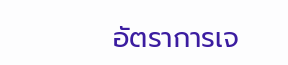อัตราการเจ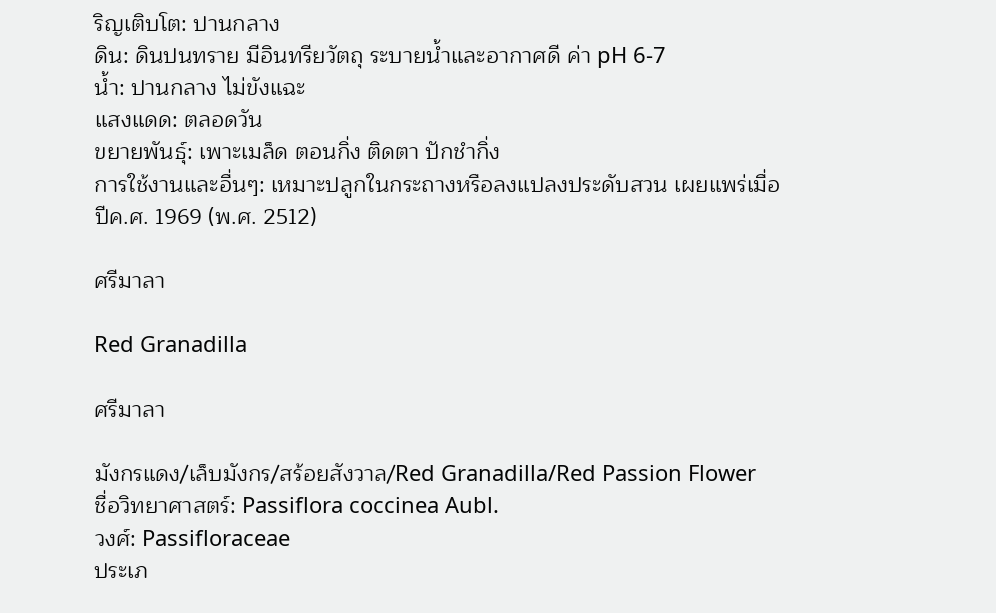ริญเติบโต: ปานกลาง
ดิน: ดินปนทราย มีอินทรียวัตถุ ระบายน้ำและอากาศดี ค่า pH 6-7
น้ำ: ปานกลาง ไม่ขังแฉะ
แสงแดด: ตลอดวัน
ขยายพันธุ์: เพาะเมล็ด ตอนกิ่ง ติดตา ปักชำกิ่ง
การใช้งานและอื่นๆ: เหมาะปลูกในกระถางหรือลงแปลงประดับสวน เผยแพร่เมื่อปีค.ศ. 1969 (พ.ศ. 2512)

ศรีมาลา

Red Granadilla

ศรีมาลา

มังกรแดง/เล็บมังกร/สร้อยสังวาล/Red Granadilla/Red Passion Flower
ชื่อวิทยาศาสตร์: Passiflora coccinea Aubl.
วงศ์: Passifloraceae
ประเภ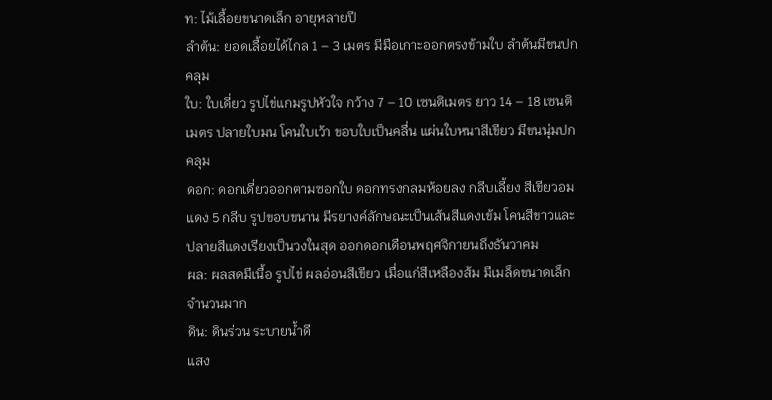ท: ไม้เลื้อยขนาดเล็ก อายุหลายปี
ลำต้น: ยอดเลื้อยได้ไกล 1 – 3 เมตร มีมือเกาะออกตรงข้ามใบ ลำต้นมีขนปกคลุม
ใบ: ใบเดี่ยว รูปไข่แกมรูปหัวใจ กว้าง 7 – 10 เซนติเมตร ยาว 14 – 18 เซนติเมตร ปลายใบมน โคนใบเว้า ขอบใบเป็นคลื่น แผ่นใบหนาสีเขียว มีขนนุ่มปกคลุม
ดอก: ดอกเดี่ยวออกตามซอกใบ ดอกทรงกลมห้อยลง กลีบเลี้ยง สีเขียวอมแดง 5 กลีบ รูปขอบขนาน มีรยางค์ลักษณะเป็นเส้นสีแดงเข้ม โคนสีขาวและปลายสีแดงเรียงเป็นวงในสุด ออกดอกเดือนพฤศจิกายนถึงธันวาคม
ผล: ผลสดมีเนื้อ รูปไข่ ผลอ่อนสีเขียว เมื่อแก่สีเหลืองส้ม มีเมล็ดขนาดเล็กจำนวนมาก
ดิน: ดินร่วน ระบายน้ำดี
แสง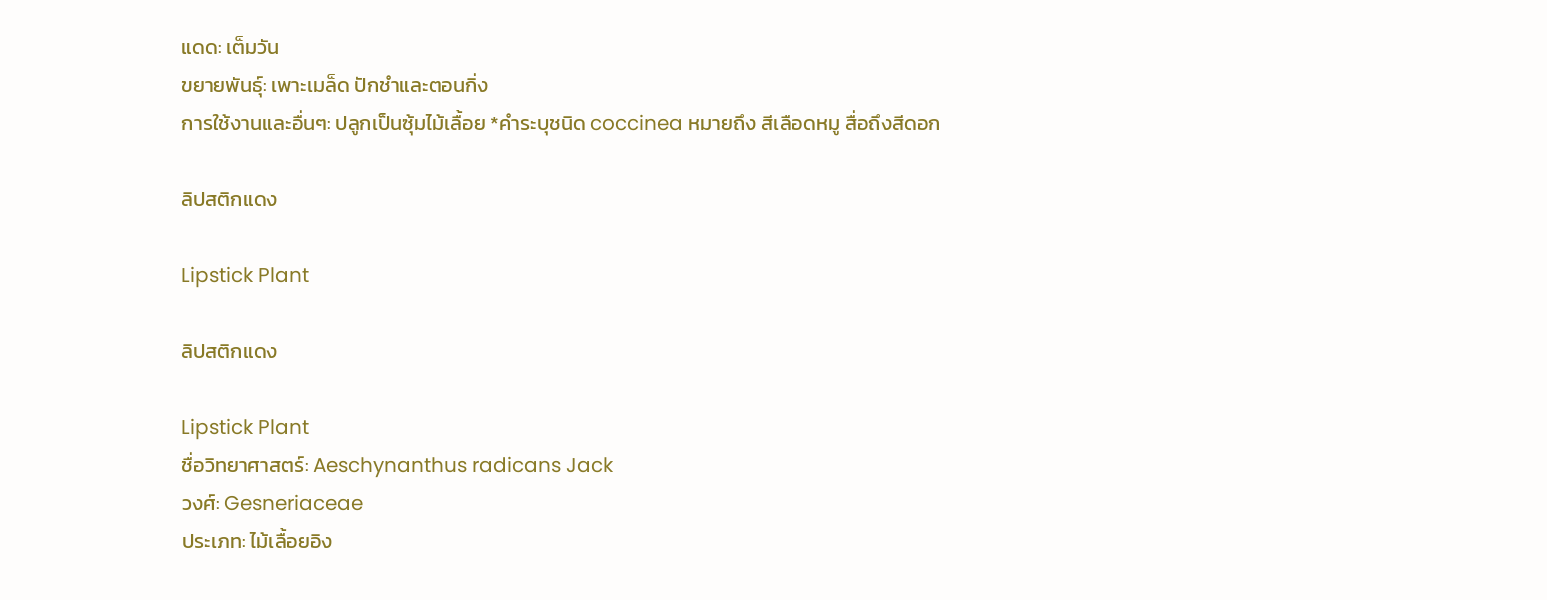แดด: เต็มวัน
ขยายพันธุ์: เพาะเมล็ด ปักชำและตอนกิ่ง
การใช้งานและอื่นๆ: ปลูกเป็นซุ้มไม้เลื้อย *คำระบุชนิด coccinea หมายถึง สีเลือดหมู สื่อถึงสีดอก

ลิปสติกแดง

Lipstick Plant

ลิปสติกแดง

Lipstick Plant
ชื่อวิทยาศาสตร์: Aeschynanthus radicans Jack
วงศ์: Gesneriaceae
ประเภท: ไม้เลื้อยอิง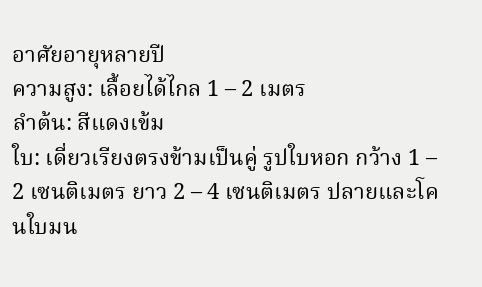อาศัยอายุหลายปี
ความสูง: เลื้อยได้ไกล 1 – 2 เมตร
ลำต้น: สีแดงเข้ม
ใบ: เดี่ยวเรียงตรงข้ามเป็นคู่ รูปใบหอก กว้าง 1 – 2 เซนติเมตร ยาว 2 – 4 เซนติเมตร ปลายและโคนใบมน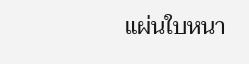แผ่นใบหนา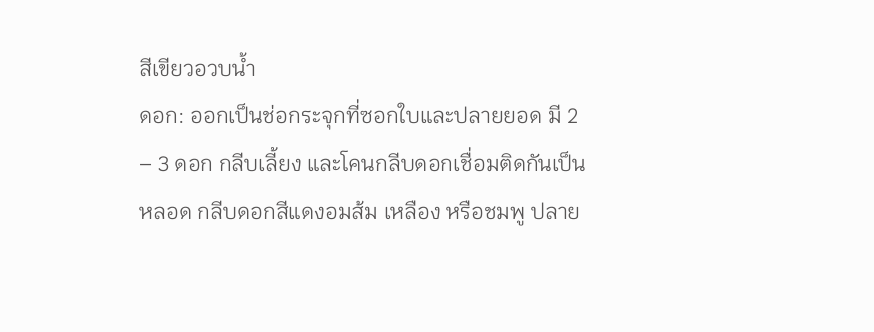สีเขียวอวบน้ำ
ดอก: ออกเป็นช่อกระจุกที่ซอกใบและปลายยอด มี 2 – 3 ดอก กลีบเลี้ยง และโคนกลีบดอกเชื่อมติดกันเป็นหลอด กลีบดอกสีแดงอมส้ม เหลือง หรือชมพู ปลาย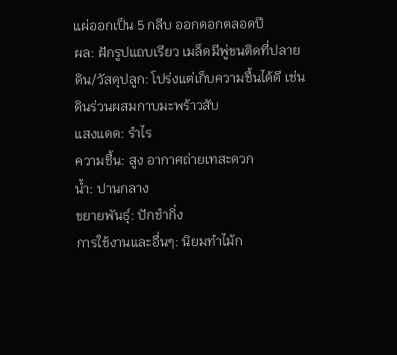แผ่ออกเป็น 5 กลีบ ออกดอกตลอดปี
ผล: ฝักรูปแถบเรียว เมล็ดมีพู่ขนติดที่ปลาย
ดิน/วัสดุปลูก: โปร่งแต่เก็บความชื้นได้ดี เช่น ดินร่วนผสมกาบมะพร้าวสับ
แสงแดด: รำไร
ความชื้น: สูง อากาศถ่ายเทสะดวก
น้ำ: ปานกลาง
ขยายพันธุ์: ปักชำกิ่ง
การใช้งานและอื่นๆ: นิยมทำไม้ก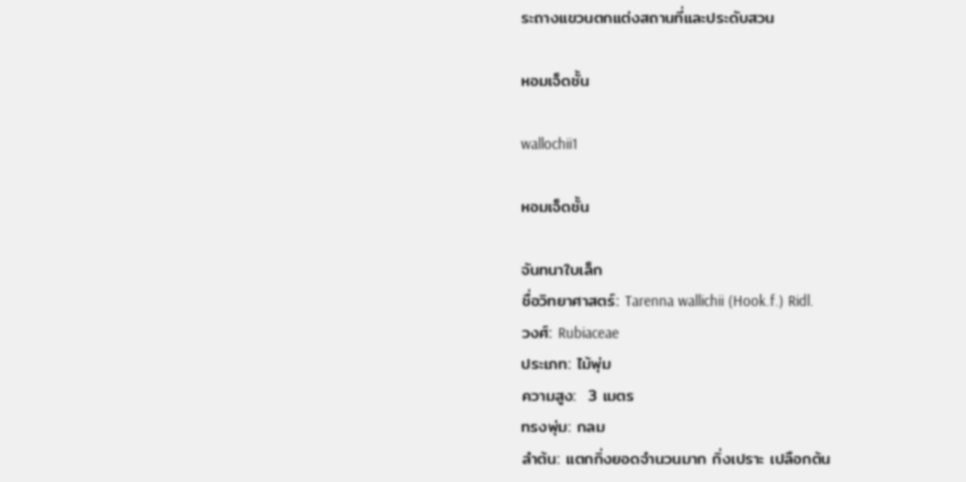ระถางแขวนตกแต่งสถานที่และประดับสวน

หอมเจ็ดชั้น

wallochii1

หอมเจ็ดชั้น

จันทนาใบเล็ก
ชื่อวิทยาศาสตร์: Tarenna wallichii (Hook.f.) Ridl.
วงศ์: Rubiaceae
ประเภท: ไม้พุ่ม
ความสูง:  3 เมตร
ทรงพุ่ม: กลม
ลำต้น: แตกกิ่งยอดจำนวนมาก กิ่งเปราะ เปลือกต้น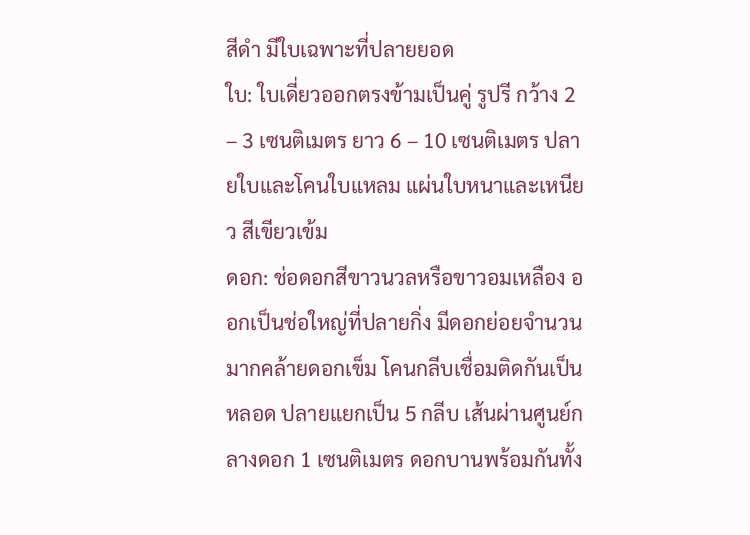สีดำ มีใบเฉพาะที่ปลายยอด
ใบ: ใบเดี่ยวออกตรงข้ามเป็นคู่ รูปรี กว้าง 2 – 3 เซนติเมตร ยาว 6 – 10 เซนติเมตร ปลายใบและโคนใบแหลม แผ่นใบหนาและเหนียว สีเขียวเข้ม
ดอก: ช่อดอกสีขาวนวลหรือขาวอมเหลือง ออกเป็นช่อใหญ่ที่ปลายกิ่ง มีดอกย่อยจำนวนมากคล้ายดอกเข็ม โคนกลีบเชื่อมติดกันเป็นหลอด ปลายแยกเป็น 5 กลีบ เส้นผ่านศูนย์กลางดอก 1 เซนติเมตร ดอกบานพร้อมกันทั้ง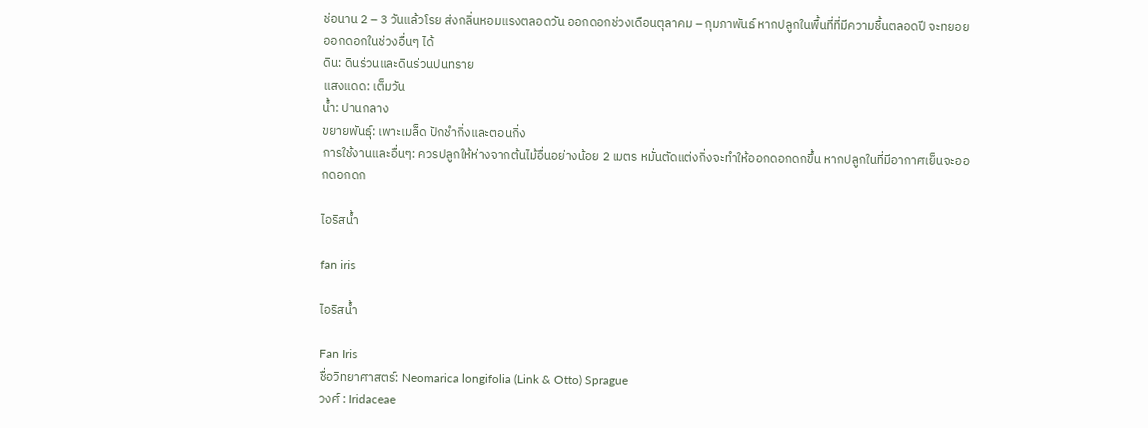ช่อนาน 2 – 3 วันแล้วโรย ส่งกลิ่นหอมแรงตลอดวัน ออกดอกช่วงเดือนตุลาคม – กุมภาพันธ์ หากปลูกในพื้นที่ที่มีความชื้นตลอดปี จะทยอยออกดอกในช่วงอื่นๆ ได้
ดิน: ดินร่วนและดินร่วนปนทราย
แสงแดด: เต็มวัน
น้ำ: ปานกลาง
ขยายพันธุ์: เพาะเมล็ด ปักชำกิ่งและตอนกิ่ง
การใช้งานและอื่นๆ: ควรปลูกให้ห่างจากต้นไม้อื่นอย่างน้อย 2 เมตร หมั่นตัดแต่งกิ่งจะทำให้ออกดอกดกขึ้น หากปลูกในที่มีอากาศเย็นจะออกดอกดก

ไอริสน้ำ

fan iris

ไอริสน้ำ

Fan Iris
ชื่อวิทยาศาสตร์: Neomarica longifolia (Link & Otto) Sprague
วงศ์ : Iridaceae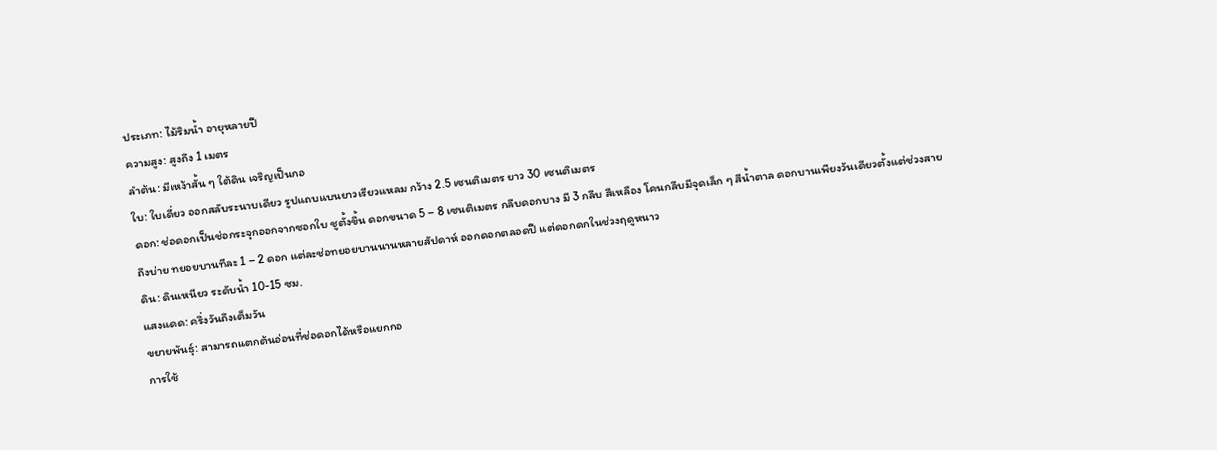ประเภท: ไม้ริมน้ำ อายุหลายปี
ความสูง: สูงถึง 1 เมตร
ลำต้น: มีเหง้าสั้น ๆ ใต้ดิน เจริญเป็นกอ
ใบ: ใบเดี่ยว ออกสลับระนาบเดียว รูปแถบแบนยาวเรียวแหลม กว้าง 2.5 เซนติเมตร ยาว 30 เซนติเมตร
ดอก: ช่อดอกเป็นช่อกระจุกออกจากซอกใบ ชูตั้งขึ้น ดอกขนาด 5 – 8 เซนติเมตร กลีบดอกบาง มี 3 กลีบ สีเหลือง โคนกลีบมีจุดเล็ก ๆ สีน้ำตาล ดอกบานเพียงวันเดียวตั้งแต่ช่วงสายถึงบ่าย ทยอยบานทีละ 1 – 2 ดอก แต่ละช่อทยอยบานนานหลายสัปดาห์ ออกดอกตลอดปี แต่ดอกดกในช่วงฤดูหนาว
ดิน: ดินเหนียว ระดับน้ำ 10-15 ซม.
แสงแดด: ครึ่งวันถึงเต็มวัน
ขยายพันธุ์: สามารถแตกต้นอ่อนที่ช่อดอกได้หรือแยกกอ
การใช้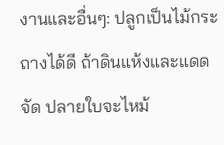งานและอื่นๆ: ปลูกเป็นไม้กระถางได้ดี ถ้าดินแห้งและแดดจัด ปลายใบจะไหม้